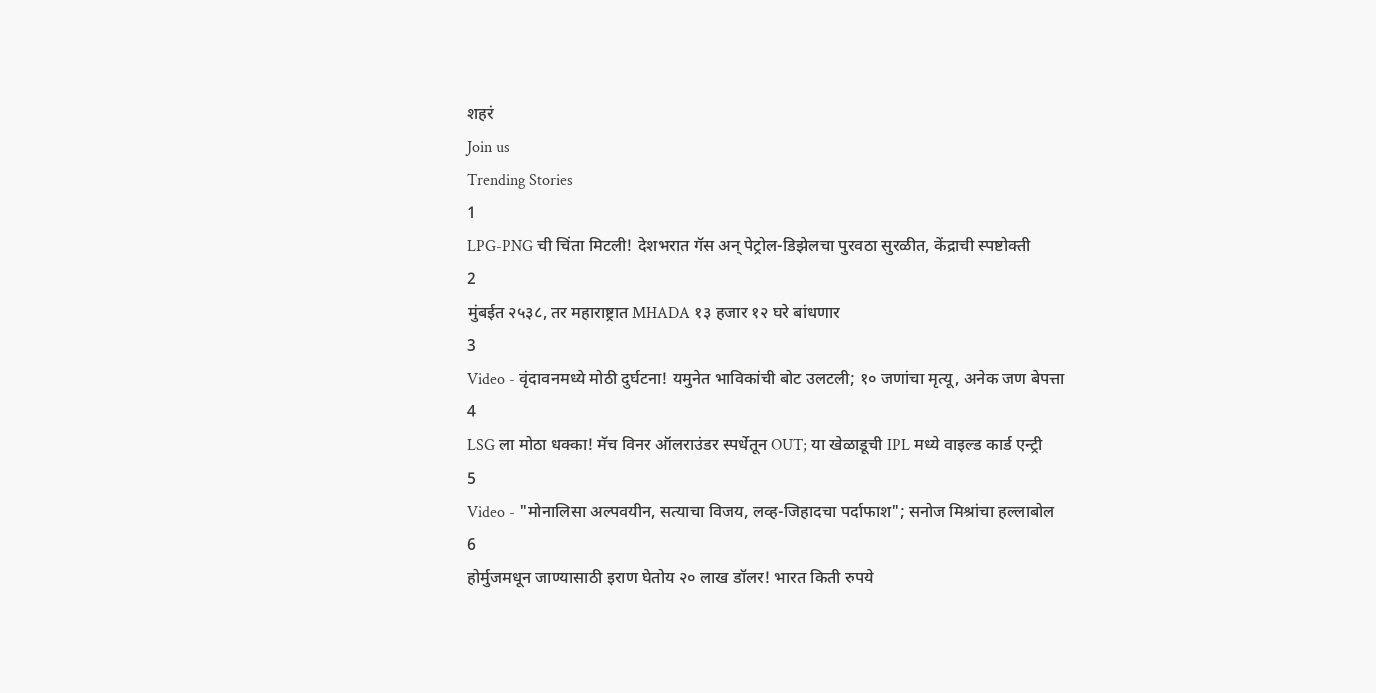शहरं
Join us
Trending Stories
1
LPG-PNG ची चिंता मिटली! देशभरात गॅस अन् पेट्रोल-डिझेलचा पुरवठा सुरळीत, केंद्राची स्पष्टोक्ती
2
मुंबईत २५३८, तर महाराष्ट्रात MHADA १३ हजार १२ घरे बांधणार
3
Video - वृंदावनमध्ये मोठी दुर्घटना! यमुनेत भाविकांची बोट उलटली; १० जणांचा मृत्यू, अनेक जण बेपत्ता
4
LSG ला मोठा धक्का! मॅच विनर ऑलराउंडर स्पर्धेतून OUT; या खेळाडूची IPL मध्ये वाइल्ड कार्ड एन्ट्री
5
Video - "मोनालिसा अल्पवयीन, सत्याचा विजय, लव्ह-जिहादचा पर्दाफाश"; सनोज मिश्रांचा हल्लाबोल
6
होर्मुजमधून जाण्यासाठी इराण घेतोय २० लाख डॉलर! भारत किती रुपये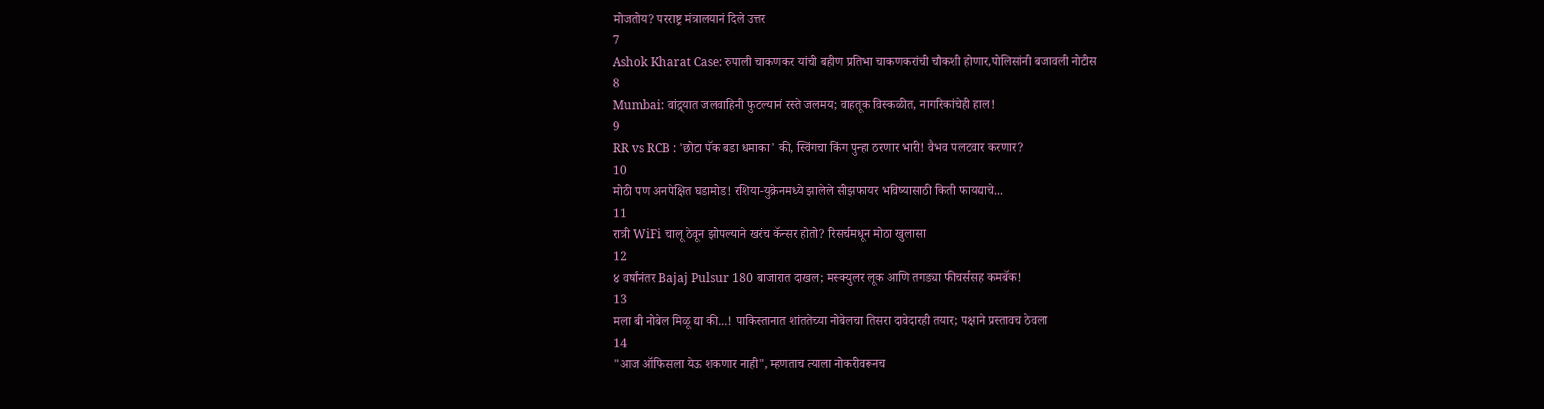मोजतोय? परराष्ट्र मंत्रालयानं दिले उत्तर
7
Ashok Kharat Case: रुपाली चाकणकर यांची बहीण प्रतिभा चाकणकरांची चौकशी होणार,पोलिसांनी बजावली नोटीस
8
Mumbai: वांद्र्यात जलवाहिनी फुटल्यानं रस्ते जलमय; वाहतूक विस्कळीत, नागरिकांचेही हाल!
9
RR vs RCB : 'छोटा पॅक बडा धमाका' की, स्विंगचा किंग पुन्हा ठरणार भारी! वैभव पलटवार करणार?
10
मोठी पण अनपेक्षित घडामोड! रशिया-युक्रेनमध्ये झालेले सीझफायर भविष्यासाठी किती फायद्याचे...
11
रात्री WiFi चालू ठेवून झोपल्याने खरंच कॅन्सर होतो? रिसर्चमधून मोठा खुलासा
12
४ वर्षांनंतर Bajaj Pulsur 180 बाजारात दाखल; मस्क्युलर लूक आणि तगड्या फीचर्ससह कमबॅक!
13
मला बी नोबेल मिळू द्या की...! पाकिस्तानात शांततेच्या नोबेलचा तिसरा दावेदारही तयार; पक्षाने प्रस्तावच ठेवला
14
"आज ऑफिसला येऊ शकणार नाही", म्हणताच त्याला नोकरीवरूनच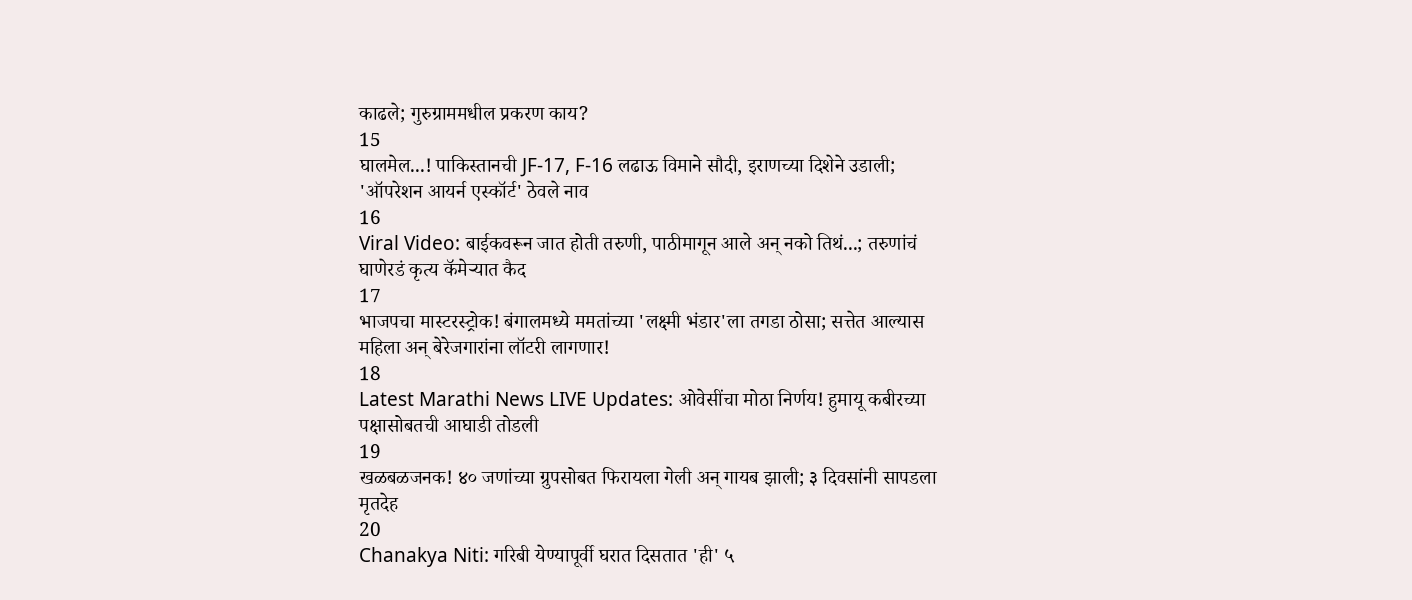काढले; गुरुग्राममधील प्रकरण काय?
15
घालमेल...! पाकिस्तानची JF-17, F-16 लढाऊ विमाने सौदी, इराणच्या दिशेने उडाली; 'ऑपरेशन आयर्न एस्कॉर्ट' ठेवले नाव
16
Viral Video: बाईकवरून जात होती तरुणी, पाठीमागून आले अन् नको तिथं...; तरुणांचं घाणेरडं कृत्य कॅमेऱ्यात कैद
17
भाजपचा मास्टरस्ट्रोक! बंगालमध्ये ममतांच्या 'लक्ष्मी भंडार'ला तगडा ठोसा; सत्तेत आल्यास महिला अन् बेरेजगारांना लॉटरी लागणार!
18
Latest Marathi News LIVE Updates: ओवेसींचा मोठा निर्णय! हुमायू कबीरच्या पक्षासोबतची आघाडी तोडली
19
खळबळजनक! ४० जणांच्या ग्रुपसोबत फिरायला गेली अन् गायब झाली; ३ दिवसांनी सापडला मृतदेह
20
Chanakya Niti: गरिबी येण्यापूर्वी घरात दिसतात 'ही' ५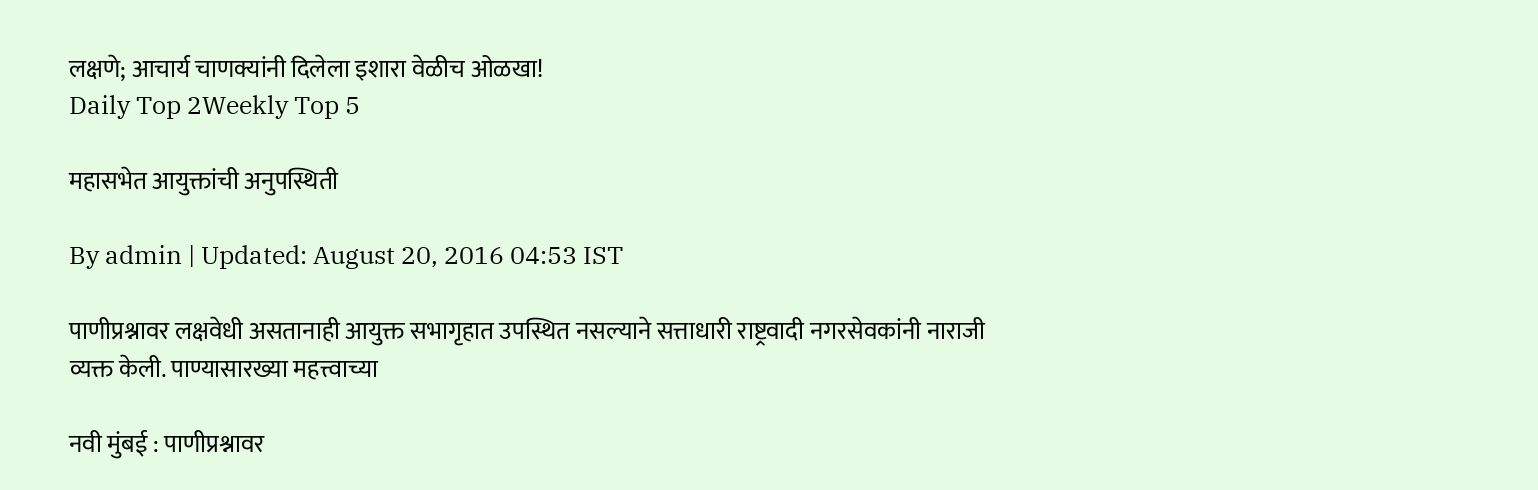लक्षणे; आचार्य चाणक्यांनी दिलेला इशारा वेळीच ओळखा!
Daily Top 2Weekly Top 5

महासभेत आयुक्तांची अनुपस्थिती

By admin | Updated: August 20, 2016 04:53 IST

पाणीप्रश्नावर लक्षवेधी असतानाही आयुक्त सभागृहात उपस्थित नसल्याने सत्ताधारी राष्ट्रवादी नगरसेवकांनी नाराजी व्यक्त केली. पाण्यासारख्या महत्त्वाच्या

नवी मुंबई : पाणीप्रश्नावर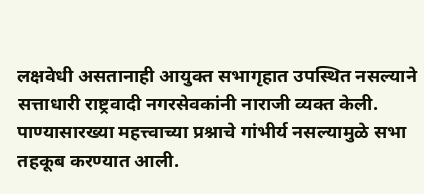लक्षवेधी असतानाही आयुक्त सभागृहात उपस्थित नसल्याने सत्ताधारी राष्ट्रवादी नगरसेवकांनी नाराजी व्यक्त केली. पाण्यासारख्या महत्त्वाच्या प्रश्नाचे गांभीर्य नसल्यामुळे सभा तहकूब करण्यात आली.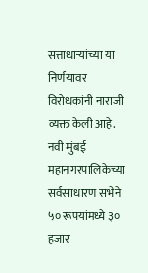सत्ताधाऱ्यांच्या या निर्णयावर विरोधकांनी नाराजी व्यक्त केली आहे. नवी मुंबई महानगरपालिकेच्या सर्वसाधारण सभेने ५० रूपयांमध्ये ३० हजार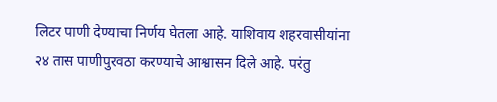लिटर पाणी देण्याचा निर्णय घेतला आहे. याशिवाय शहरवासीयांना २४ तास पाणीपुरवठा करण्याचे आश्वासन दिले आहे. परंतु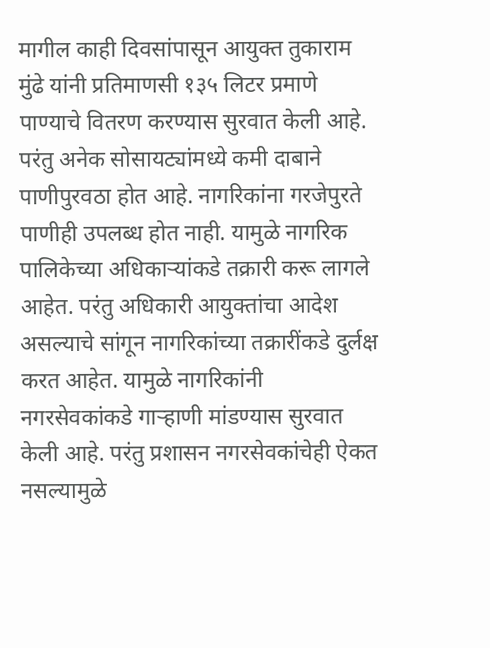मागील काही दिवसांपासून आयुक्त तुकाराम मुंढे यांनी प्रतिमाणसी १३५ लिटर प्रमाणे पाण्याचे वितरण करण्यास सुरवात केली आहे. परंतु अनेक सोसायट्यांमध्ये कमी दाबाने पाणीपुरवठा होत आहे. नागरिकांना गरजेपुरते पाणीही उपलब्ध होत नाही. यामुळे नागरिक पालिकेच्या अधिकाऱ्यांकडे तक्रारी करू लागले आहेत. परंतु अधिकारी आयुक्तांचा आदेश असल्याचे सांगून नागरिकांच्या तक्रारींकडे दुर्लक्ष करत आहेत. यामुळे नागरिकांनी नगरसेवकांकडे गाऱ्हाणी मांडण्यास सुरवात केली आहे. परंतु प्रशासन नगरसेवकांचेही ऐकत नसल्यामुळे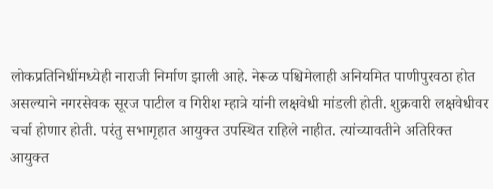लोकप्रतिनिधींमध्येही नाराजी निर्माण झाली आहे. नेरूळ पश्चिमेलाही अनियमित पाणीपुरवठा होत असल्याने नगरसेवक सूरज पाटील व गिरीश म्हात्रे यांनी लक्षवेधी मांडली होती. शुक्रवारी लक्षवेधीवर चर्चा होणार होती. परंतु सभागृहात आयुक्त उपस्थित राहिले नाहीत. त्यांच्यावतीने अतिरिक्त आयुक्त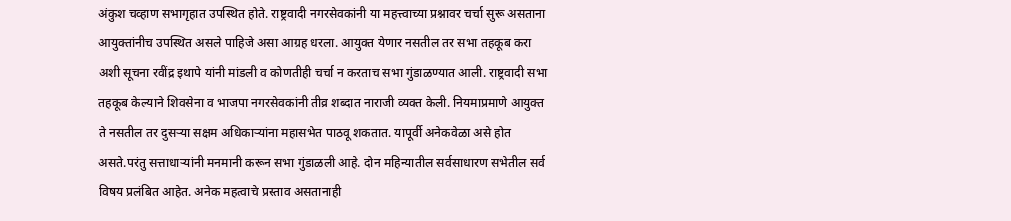अंकुश चव्हाण सभागृहात उपस्थित होते. राष्ट्रवादी नगरसेवकांनी या महत्त्वाच्या प्रश्नावर चर्चा सुरू असताना आयुक्तांनीच उपस्थित असले पाहिजे असा आग्रह धरला. आयुक्त येणार नसतील तर सभा तहकूब करा अशी सूचना रवींद्र इथापे यांनी मांडली व कोणतीही चर्चा न करताच सभा गुंडाळण्यात आली. राष्ट्रवादी सभा तहकूब केल्याने शिवसेना व भाजपा नगरसेवकांनी तीव्र शब्दात नाराजी व्यक्त केली. नियमाप्रमाणे आयुक्त ते नसतील तर दुसऱ्या सक्षम अधिकाऱ्यांना महासभेत पाठवू शकतात. यापूर्वी अनेकवेळा असे होत असते.परंतु सत्ताधाऱ्यांनी मनमानी करून सभा गुंडाळली आहे. दोन महिन्यातील सर्वसाधारण सभेतील सर्व विषय प्रलंबित आहेत. अनेक महत्वाचे प्रस्ताव असतानाही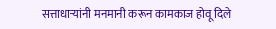सत्ताधाऱ्यांनी मनमानी करून कामकाज होवू दिले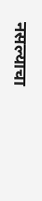नसल्याचा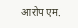आरोप एम.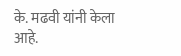के. मढवी यांनी केला आहे.